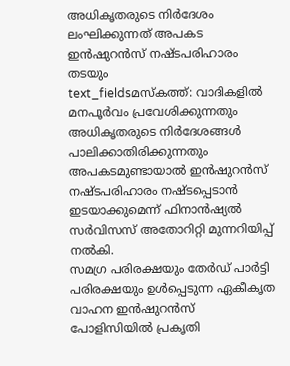അധികൃതരുടെ നിർദേശം ലംഘിക്കുന്നത് അപകട ഇൻഷുറൻസ് നഷ്ടപരിഹാരം തടയും
text_fieldsമസ്കത്ത്: വാദികളിൽ മനപൂർവം പ്രവേശിക്കുന്നതും അധികൃതരുടെ നിർദേശങ്ങൾ പാലിക്കാതിരിക്കുന്നതും അപകടമുണ്ടായാൽ ഇൻഷുറൻസ് നഷ്ടപരിഹാരം നഷ്ടപ്പെടാൻ ഇടയാക്കുമെന്ന് ഫിനാൻഷ്യൽ സർവിസസ് അതോറിറ്റി മുന്നറിയിപ്പ് നൽകി.
സമഗ്ര പരിരക്ഷയും തേർഡ് പാർട്ടി പരിരക്ഷയും ഉൾപ്പെടുന്ന ഏകീകൃത വാഹന ഇൻഷുറൻസ് പോളിസിയിൽ പ്രകൃതി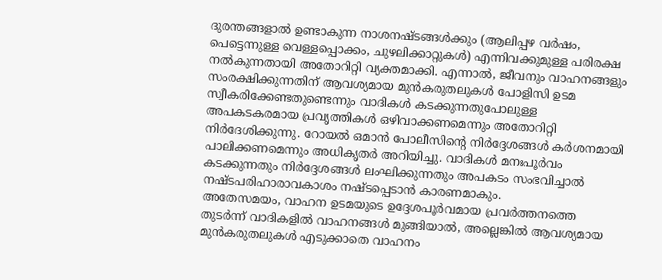ദുരന്തങ്ങളാൽ ഉണ്ടാകുന്ന നാശനഷ്ടങ്ങൾക്കും (ആലിപ്പഴ വർഷം, പെട്ടെന്നുള്ള വെള്ളപ്പൊക്കം, ചുഴലിക്കാറ്റുകൾ) എന്നിവക്കുമുള്ള പരിരക്ഷ നൽകുന്നതായി അതോറിറ്റി വ്യക്തമാക്കി. എന്നാൽ, ജീവനും വാഹനങ്ങളും സംരക്ഷിക്കുന്നതിന് ആവശ്യമായ മുൻകരുതലുകൾ പോളിസി ഉടമ സ്വീകരിക്കേണ്ടതുണ്ടെന്നും വാദികൾ കടക്കുന്നതുപോലുള്ള അപകടകരമായ പ്രവൃത്തികൾ ഒഴിവാക്കണമെന്നും അതോറിറ്റി നിർദേശിക്കുന്നു. റോയൽ ഒമാൻ പോലീസിന്റെ നിർദ്ദേശങ്ങൾ കർശനമായി പാലിക്കണമെന്നും അധികൃതർ അറിയിച്ചു. വാദികൾ മനഃപൂർവം കടക്കുന്നതും നിർദ്ദേശങ്ങൾ ലംഘിക്കുന്നതും അപകടം സംഭവിച്ചാൽ നഷ്ടപരിഹാരാവകാശം നഷ്ടപ്പെടാൻ കാരണമാകും.
അതേസമയം, വാഹന ഉടമയുടെ ഉദ്ദേശപൂർവമായ പ്രവർത്തനത്തെ തുടർന്ന് വാദികളിൽ വാഹനങ്ങൾ മുങ്ങിയാൽ, അല്ലെങ്കിൽ ആവശ്യമായ മുൻകരുതലുകൾ എടുക്കാതെ വാഹനം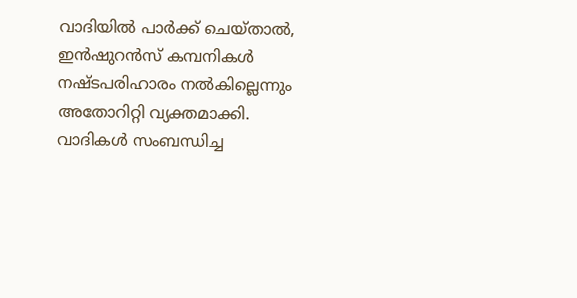വാദിയിൽ പാർക്ക് ചെയ്താൽ, ഇൻഷുറൻസ് കമ്പനികൾ നഷ്ടപരിഹാരം നൽകില്ലെന്നും അതോറിറ്റി വ്യക്തമാക്കി.
വാദികൾ സംബന്ധിച്ച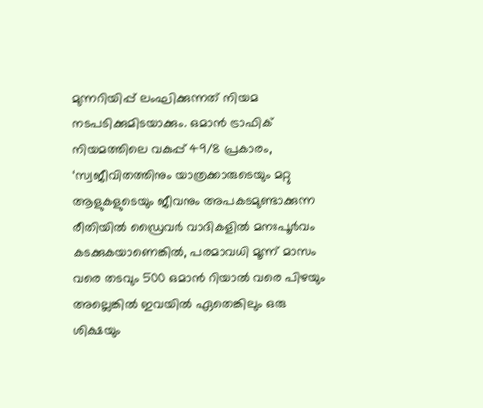മുന്നറിയിപ്പ് ലംഘിക്കുന്നത് നിയമ നടപടിക്കുമിടയാക്കും. ഒമാൻ ട്രാഫിക് നിയമത്തിലെ വകുപ്പ് 49/8 പ്രകാരം, ‘സ്വജീവിതത്തിനും യാത്രക്കാരുടെയും മറ്റു ആളുകളുടെയും ജീവനും അപകടമുണ്ടാക്കുന്ന രീതിയിൽ ഡ്രൈവർ വാദികളിൽ മനഃപൂർവം കടക്കുകയാണെങ്കിൽ, പരമാവധി മൂന്ന് മാസം വരെ തടവും 500 ഒമാൻ റിയാൽ വരെ പിഴയും അല്ലെങ്കിൽ ഇവയിൽ ഏതെങ്കിലും ഒരു ശിക്ഷയും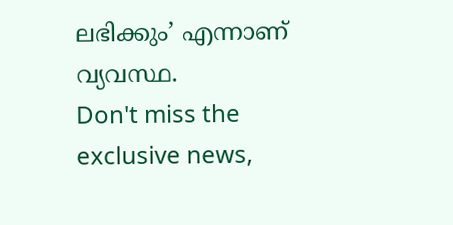ലഭിക്കും’ എന്നാണ് വ്യവസ്ഥ.
Don't miss the exclusive news,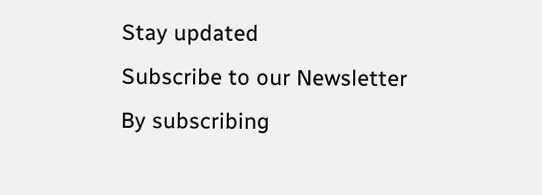Stay updated
Subscribe to our Newsletter
By subscribing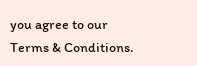you agree to our Terms & Conditions.